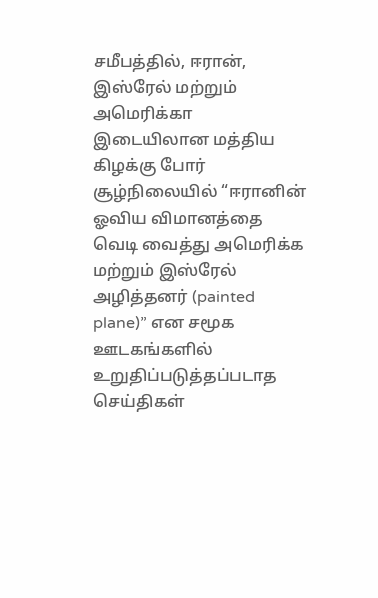சமீபத்தில், ஈரான், இஸ்ரேல் மற்றும் அமெரிக்கா இடையிலான மத்திய கிழக்கு போர் சூழ்நிலையில் “ஈரானின் ஓவிய விமானத்தை வெடி வைத்து அமெரிக்க மற்றும் இஸ்ரேல் அழித்தனர் (painted plane)” என சமூக ஊடகங்களில் உறுதிப்படுத்தப்படாத செய்திகள்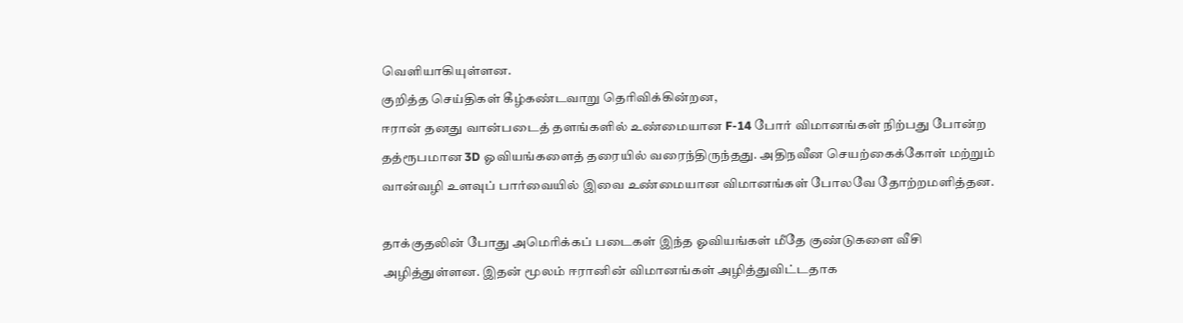வெளியாகியுள்ளன.
குறித்த செய்திகள் கீழ்கண்டவாறு தெரிவிக்கின்றன,
ஈரான் தனது வான்படைத் தளங்களில் உண்மையான F-14 போர் விமானங்கள் நிற்பது போன்ற தத்ரூபமான 3D ஓவியங்களைத் தரையில் வரைந்திருந்தது. அதிநவீன செயற்கைக்கோள் மற்றும் வான்வழி உளவுப் பார்வையில் இவை உண்மையான விமானங்கள் போலவே தோற்றமளித்தன.

தாக்குதலின் போது அமெரிக்கப் படைகள் இந்த ஓவியங்கள் மீதே குண்டுகளை வீசி அழித்துள்ளன. இதன் மூலம் ஈரானின் விமானங்கள் அழித்துவிட்டதாக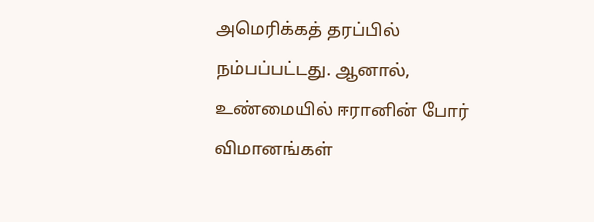அமெரிக்கத் தரப்பில் நம்பப்பட்டது. ஆனால், உண்மையில் ஈரானின் போர் விமானங்கள்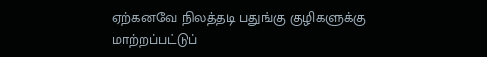ஏற்கனவே நிலத்தடி பதுங்கு குழிகளுக்கு மாற்றப்பட்டுப்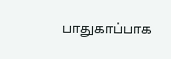பாதுகாப்பாக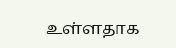உள்ளதாக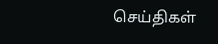செய்திகள்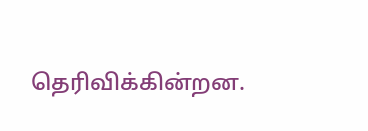தெரிவிக்கின்றன.